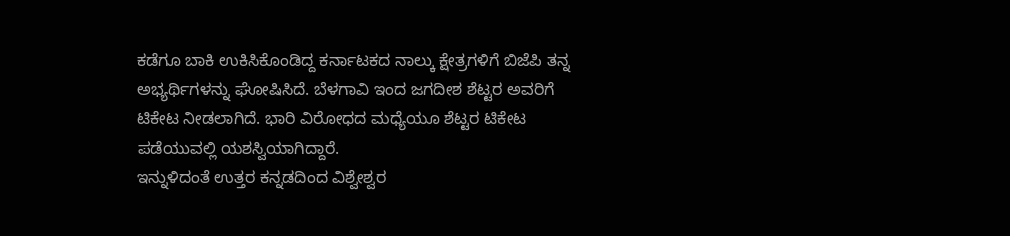ಕಡೆಗೂ ಬಾಕಿ ಉಕಿಸಿಕೊಂಡಿದ್ದ ಕರ್ನಾಟಕದ ನಾಲ್ಕು ಕ್ಷೇತ್ರಗಳಿಗೆ ಬಿಜೆಪಿ ತನ್ನ ಅಭ್ಯರ್ಥಿಗಳನ್ನು ಘೋಷಿಸಿದೆ. ಬೆಳಗಾವಿ ಇಂದ ಜಗದೀಶ ಶೆಟ್ಟರ ಅವರಿಗೆ ಟಿಕೇಟ ನೀಡಲಾಗಿದೆ. ಭಾರಿ ವಿರೋಧದ ಮಧ್ಯೆಯೂ ಶೆಟ್ಟರ ಟಿಕೇಟ ಪಡೆಯುವಲ್ಲಿ ಯಶಸ್ವಿಯಾಗಿದ್ದಾರೆ.
ಇನ್ನುಳಿದಂತೆ ಉತ್ತರ ಕನ್ನಡದಿಂದ ವಿಶ್ವೇಶ್ವರ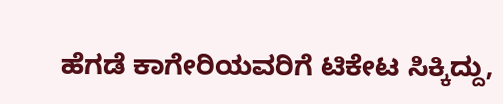ಹೆಗಡೆ ಕಾಗೇರಿಯವರಿಗೆ ಟಿಕೇಟ ಸಿಕ್ಕಿದ್ದು,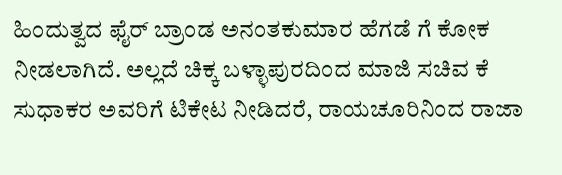ಹಿಂದುತ್ವದ ಫೈರ್ ಬ್ರಾಂಡ ಅನಂತಕುಮಾರ ಹೆಗಡೆ ಗೆ ಕೋಕ ನೀಡಲಾಗಿದೆ. ಅಲ್ಲದೆ ಚಿಕ್ಕ ಬಳ್ಳಾಪುರದಿಂದ ಮಾಜಿ ಸಚಿವ ಕೆ ಸುಧಾಕರ ಅವರಿಗೆ ಟಿಕೇಟ ನೀಡಿದರೆ, ರಾಯಚೂರಿನಿಂದ ರಾಜಾ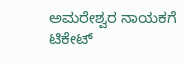ಅಮರೇಶ್ವರ ನಾಯಕಗೆ ಟಿಕೇಟ್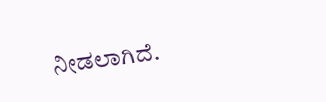ನೀಡಲಾಗಿದೆ.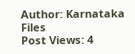Author: Karnataka Files
Post Views: 4